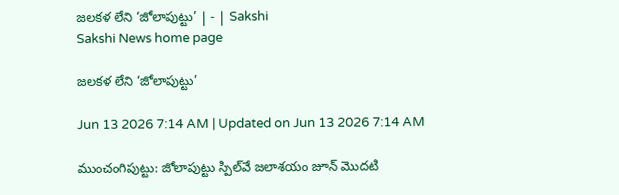జలకళ లేని ‘జోలాపుట్టు’ | - | Sakshi
Sakshi News home page

జలకళ లేని ‘జోలాపుట్టు’

Jun 13 2026 7:14 AM | Updated on Jun 13 2026 7:14 AM

ముంచంగిపుట్టు: జోలాపుట్టు స్పిల్‌వే జలాశయం జూన్‌ మొదటి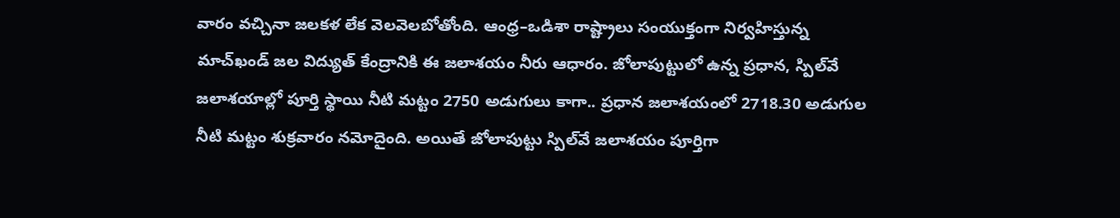వారం వచ్చినా జలకళ లేక వెలవెలబోతోంది. ఆంధ్ర–ఒడిశా రాష్ట్రాలు సంయుక్తంగా నిర్వహిస్తున్న మాచ్‌ఖండ్‌ జల విద్యుత్‌ కేంద్రానికి ఈ జలాశయం నీరు ఆధారం. జోలాపుట్టులో ఉన్న ప్రధాన, స్పిల్‌వే జలాశయాల్లో పూర్తి స్థాయి నీటి మట్టం 2750 అడుగులు కాగా.. ప్రధాన జలాశయంలో 2718.30 అడుగుల నీటి మట్టం శుక్రవారం నమోదైంది. అయితే జోలాపుట్టు స్పిల్‌వే జలాశయం పూర్తిగా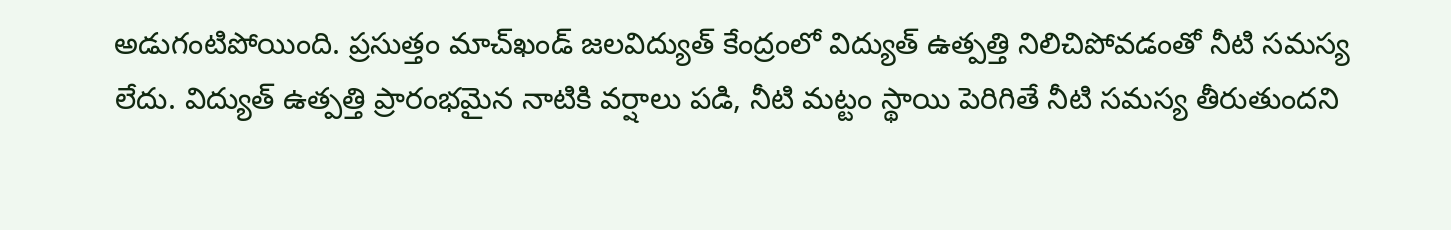అడుగంటిపోయింది. ప్రసుత్తం మాచ్‌ఖండ్‌ జలవిద్యుత్‌ కేంద్రంలో విద్యుత్‌ ఉత్పత్తి నిలిచిపోవడంతో నీటి సమస్య లేదు. విద్యుత్‌ ఉత్పత్తి ప్రారంభమైన నాటికి వర్షాలు పడి, నీటి మట్టం స్థాయి పెరిగితే నీటి సమస్య తీరుతుందని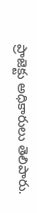ప్రాజెక్టు అధికారులు తెలిపారు.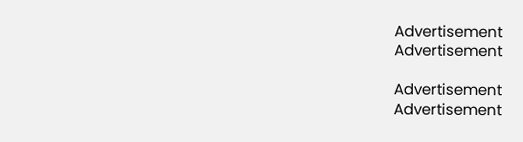Advertisement
Advertisement

Advertisement
Advertisement